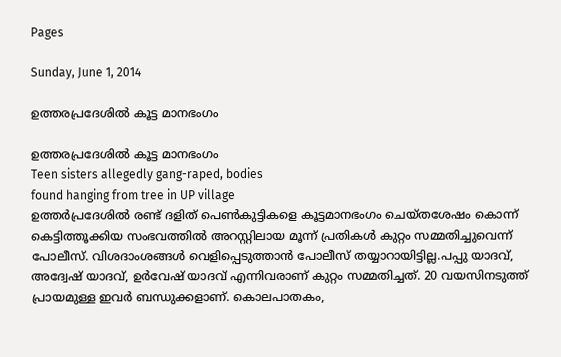Pages

Sunday, June 1, 2014

ഉത്തരപ്രദേശിൽ കൂട്ട മാനഭംഗം

ഉത്തരപ്രദേശിൽ കൂട്ട മാനഭംഗം
Teen sisters allegedly gang-raped, bodies
found hanging from tree in UP village
ഉത്തര്‍പ്രദേശില്‍ രണ്ട് ദളിത് പെണ്‍കുട്ടികളെ കൂട്ടമാനഭംഗം ചെയ്തശേഷം കൊന്ന് കെട്ടിത്തൂക്കിയ സംഭവത്തില്‍ അറസ്റ്റിലായ മൂന്ന് പ്രതികള്‍ കുറ്റം സമ്മതിച്ചുവെന്ന് പോലീസ്. വിശദാംശങ്ങള്‍ വെളിപ്പെടുത്താന്‍ പോലീസ് തയ്യാറായിട്ടില്ല.പപ്പു യാദവ്, അദ്വേഷ് യാദവ്, ഉര്‍വേഷ് യാദവ് എന്നിവരാണ് കുറ്റം സമ്മതിച്ചത്. 20 വയസിനടുത്ത് പ്രായമുള്ള ഇവര്‍ ബന്ധുക്കളാണ്. കൊലപാതകം,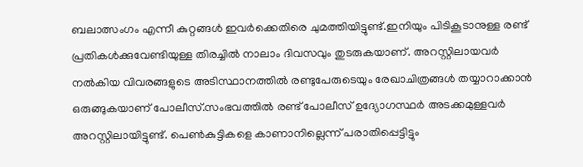ബലാത്സംഗം എന്നീ കുറ്റങ്ങള്‍ ഇവര്‍ക്കെതിരെ ചുമത്തിയിട്ടുണ്ട്.ഇനിയും പിടികൂടാനുള്ള രണ്ട് പ്രതികള്‍ക്കുവേണ്ടിയുള്ള തിരച്ചില്‍ നാലാം ദിവസവും തുടരുകയാണ്. അറസ്റ്റിലായവര്‍ നല്‍കിയ വിവരങ്ങളുടെ അടിസ്ഥാനത്തില്‍ രണ്ടുപേരുടെയും രേഖാചിത്രങ്ങള്‍ തയ്യാറാക്കാന്‍ ഒരുങ്ങുകയാണ് പോലീസ്.സംഭവത്തില്‍ രണ്ട് പോലീസ് ഉദ്യോഗസ്ഥര്‍ അടക്കമുള്ളവര്‍ അറസ്റ്റിലായിട്ടുണ്ട്. പെണ്‍കുട്ടികളെ കാണാനില്ലെന്ന് പരാതിപ്പെട്ടിട്ടും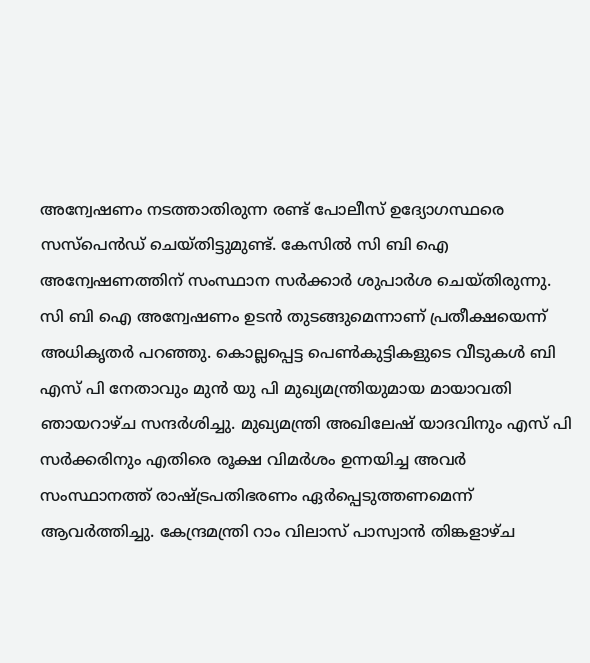അന്വേഷണം നടത്താതിരുന്ന രണ്ട് പോലീസ് ഉദ്യോഗസ്ഥരെ സസ്‌പെന്‍ഡ് ചെയ്തിട്ടുമുണ്ട്. കേസില്‍ സി ബി ഐ അന്വേഷണത്തിന് സംസ്ഥാന സര്‍ക്കാര്‍ ശുപാര്‍ശ ചെയ്തിരുന്നു. സി ബി ഐ അന്വേഷണം ഉടന്‍ തുടങ്ങുമെന്നാണ് പ്രതീക്ഷയെന്ന് അധികൃതര്‍ പറഞ്ഞു. കൊല്ലപ്പെട്ട പെണ്‍കുട്ടികളുടെ വീടുകള്‍ ബി എസ് പി നേതാവും മുന്‍ യു പി മുഖ്യമന്ത്രിയുമായ മായാവതി ഞായറാഴ്ച സന്ദര്‍ശിച്ചു. മുഖ്യമന്ത്രി അഖിലേഷ് യാദവിനും എസ് പി സര്‍ക്കരിനും എതിരെ രൂക്ഷ വിമര്‍ശം ഉന്നയിച്ച അവര്‍ സംസ്ഥാനത്ത് രാഷ്ട്രപതിഭരണം ഏര്‍പ്പെടുത്തണമെന്ന് ആവര്‍ത്തിച്ചു. കേന്ദ്രമന്ത്രി റാം വിലാസ് പാസ്വാന്‍ തിങ്കളാഴ്ച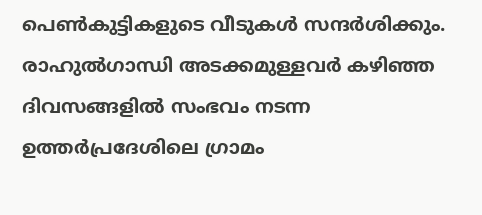പെണ്‍കുട്ടികളുടെ വീടുകള്‍ സന്ദര്‍ശിക്കും. രാഹുല്‍ഗാന്ധി അടക്കമുള്ളവര്‍ കഴിഞ്ഞ ദിവസങ്ങളില്‍ സംഭവം നടന്ന ഉത്തര്‍പ്രദേശിലെ ഗ്രാമം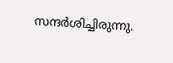സന്ദര്‍ശിച്ചിരുന്നു.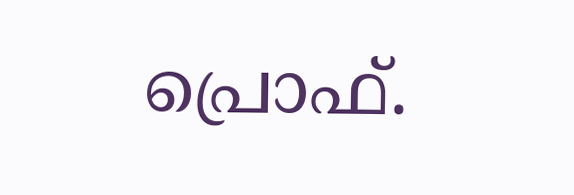പ്രൊഫ്‌.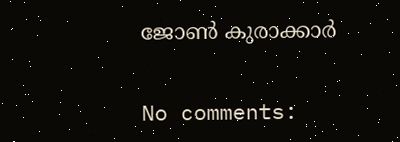ജോണ്‍ കുരാക്കാർ


No comments: